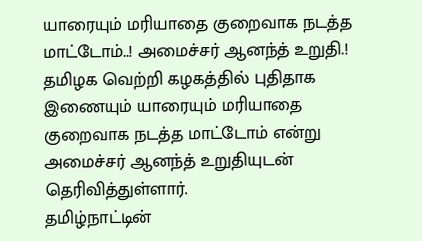யாரையும் மரியாதை குறைவாக நடத்த மாட்டோம்..! அமைச்சர் ஆனந்த் உறுதி.!
தமிழக வெற்றி கழகத்தில் புதிதாக இணையும் யாரையும் மரியாதை குறைவாக நடத்த மாட்டோம் என்று அமைச்சர் ஆனந்த் உறுதியுடன் தெரிவித்துள்ளார்.
தமிழ்நாட்டின்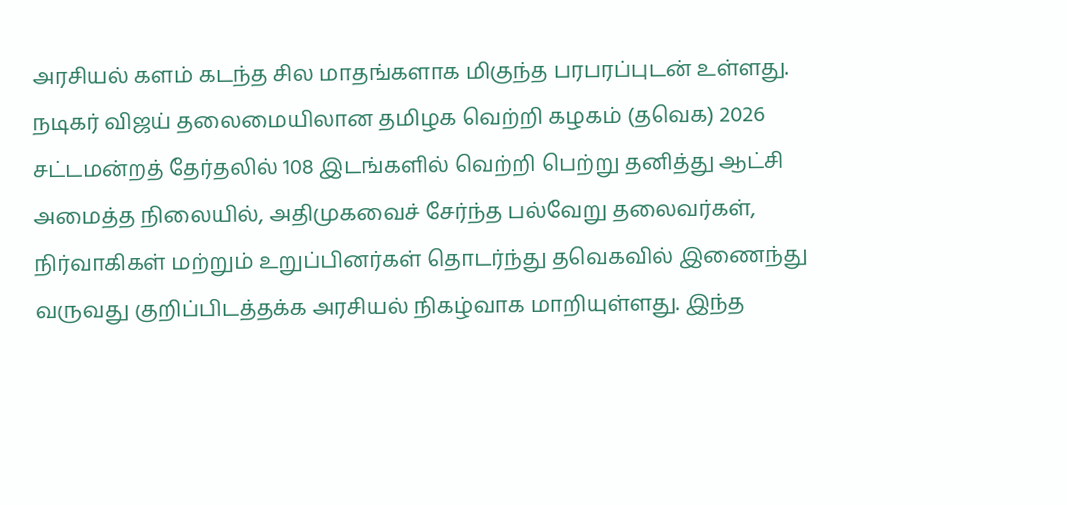அரசியல் களம் கடந்த சில மாதங்களாக மிகுந்த பரபரப்புடன் உள்ளது. நடிகர் விஜய் தலைமையிலான தமிழக வெற்றி கழகம் (தவெக) 2026 சட்டமன்றத் தேர்தலில் 108 இடங்களில் வெற்றி பெற்று தனித்து ஆட்சி அமைத்த நிலையில், அதிமுகவைச் சேர்ந்த பல்வேறு தலைவர்கள், நிர்வாகிகள் மற்றும் உறுப்பினர்கள் தொடர்ந்து தவெகவில் இணைந்து வருவது குறிப்பிடத்தக்க அரசியல் நிகழ்வாக மாறியுள்ளது. இந்த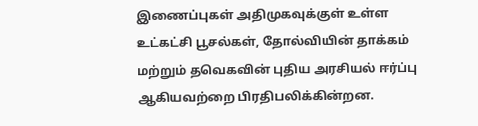இணைப்புகள் அதிமுகவுக்குள் உள்ள உட்கட்சி பூசல்கள், தோல்வியின் தாக்கம் மற்றும் தவெகவின் புதிய அரசியல் ஈர்ப்பு ஆகியவற்றை பிரதிபலிக்கின்றன.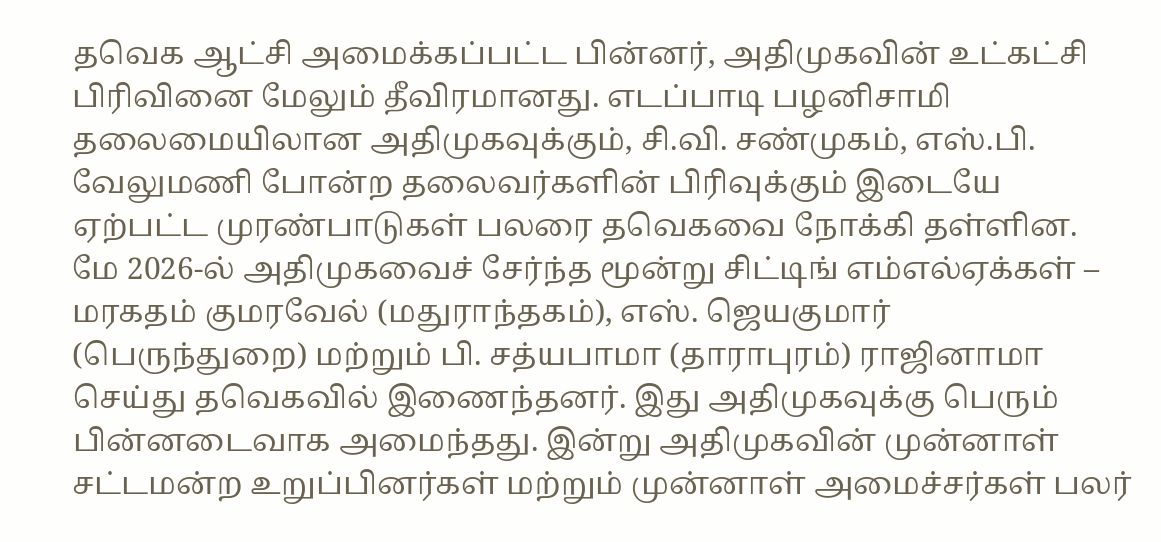தவெக ஆட்சி அமைக்கப்பட்ட பின்னர், அதிமுகவின் உட்கட்சி பிரிவினை மேலும் தீவிரமானது. எடப்பாடி பழனிசாமி தலைமையிலான அதிமுகவுக்கும், சி.வி. சண்முகம், எஸ்.பி. வேலுமணி போன்ற தலைவர்களின் பிரிவுக்கும் இடையே ஏற்பட்ட முரண்பாடுகள் பலரை தவெகவை நோக்கி தள்ளின.
மே 2026-ல் அதிமுகவைச் சேர்ந்த மூன்று சிட்டிங் எம்எல்ஏக்கள் – மரகதம் குமரவேல் (மதுராந்தகம்), எஸ். ஜெயகுமார் (பெருந்துறை) மற்றும் பி. சத்யபாமா (தாராபுரம்) ராஜினாமா செய்து தவெகவில் இணைந்தனர். இது அதிமுகவுக்கு பெரும் பின்னடைவாக அமைந்தது. இன்று அதிமுகவின் முன்னாள் சட்டமன்ற உறுப்பினர்கள் மற்றும் முன்னாள் அமைச்சர்கள் பலர்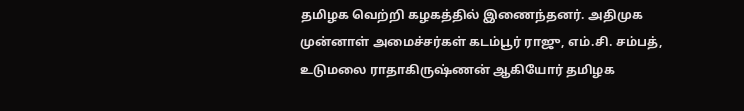தமிழக வெற்றி கழகத்தில் இணைந்தனர். அதிமுக முன்னாள் அமைச்சர்கள் கடம்பூர் ராஜு, எம்.சி. சம்பத், உடுமலை ராதாகிருஷ்ணன் ஆகியோர் தமிழக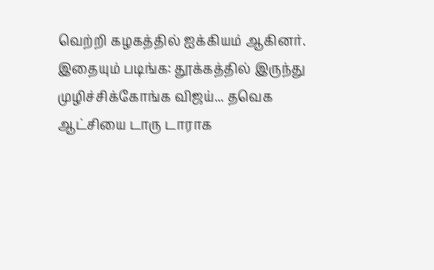வெற்றி கழகத்தில் ஐக்கியம் ஆகினர்.
இதையும் படிங்க: தூக்கத்தில் இருந்து முழிச்சிக்கோங்க விஜய்... தவெக ஆட்சியை டாரு டாராக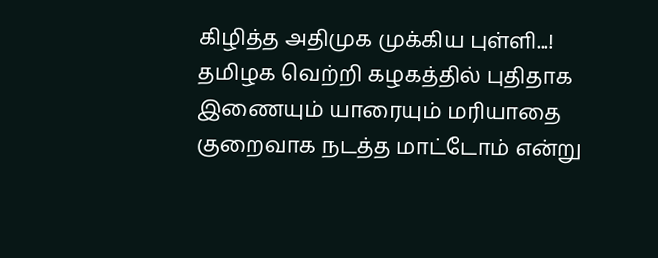கிழித்த அதிமுக முக்கிய புள்ளி...!
தமிழக வெற்றி கழகத்தில் புதிதாக இணையும் யாரையும் மரியாதை குறைவாக நடத்த மாட்டோம் என்று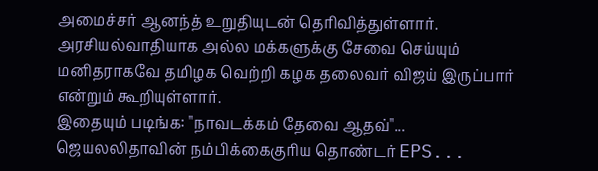அமைச்சர் ஆனந்த் உறுதியுடன் தெரிவித்துள்ளார். அரசியல்வாதியாக அல்ல மக்களுக்கு சேவை செய்யும் மனிதராகவே தமிழக வெற்றி கழக தலைவர் விஜய் இருப்பார் என்றும் கூறியுள்ளார்.
இதையும் படிங்க: "நாவடக்கம் தேவை ஆதவ்"... ஜெயலலிதாவின் நம்பிக்கைகுரிய தொண்டர் EPS...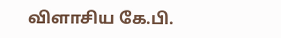விளாசிய கே.பி.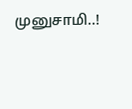முனுசாமி..!